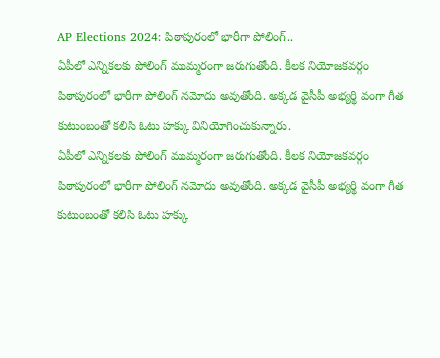AP Elections 2024: పిఠాపురంలో భారీగా పోలింగ్..
ఏపీలో ఎన్నికలకు పోలింగ్ ముమ్మరంగా జరుగుతోంది. కీలక నియోజకవర్గం పిఠాపురంలో భారీగా పోలింగ్ నమోదు అవుతోంది. అక్కడ వైసీపీ అభ్యర్థి వంగా గీత కుటుంబంతో కలిసి ఓటు హక్కు వినియోగించుకున్నారు.
ఏపీలో ఎన్నికలకు పోలింగ్ ముమ్మరంగా జరుగుతోంది. కీలక నియోజకవర్గం పిఠాపురంలో భారీగా పోలింగ్ నమోదు అవుతోంది. అక్కడ వైసీపీ అభ్యర్థి వంగా గీత కుటుంబంతో కలిసి ఓటు హక్కు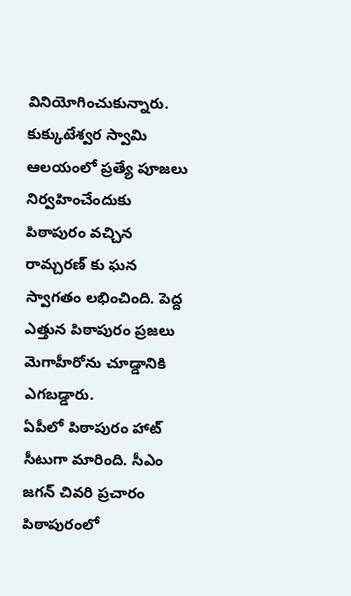వినియోగించుకున్నారు.
కుక్కుటేశ్వర స్వామి ఆలయంలో ప్రత్యే పూజలు నిర్వహించేందుకు పిఠాపురం వచ్చిన రామ్చరణ్ కు ఘన స్వాగతం లభించింది. పెద్ద ఎత్తున పిఠాపురం ప్రజలు మెగాహీరోను చూడ్డానికి ఎగబడ్డారు.
ఏపీలో పిఠాపురం హాట్ సీటుగా మారింది. సీఎం జగన్ చివరి ప్రచారం పిఠాపురంలో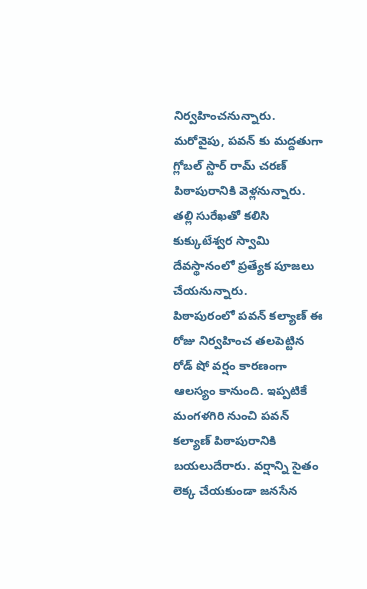నిర్వహించనున్నారు. మరోవైపు, పవన్ కు మద్దతుగా గ్లోబల్ స్టార్ రామ్ చరణ్ పిఠాపురానికి వెళ్లనున్నారు. తల్లి సురేఖతో కలిసి కుక్కుటేశ్వర స్వామి దేవస్థానంలో ప్రత్యేక పూజలు చేయనున్నారు.
పిఠాపురంలో పవన్ కల్యాణ్ ఈ రోజు నిర్వహించ తలపెట్టిన రోడ్ షో వర్షం కారణంగా ఆలస్యం కానుంది. ఇప్పటికే మంగళగిరి నుంచి పవన్ కల్యాణ్ పిఠాపురానికి బయలుదేరారు. వర్షాన్ని సైతం లెక్క చేయకుండా జనసేన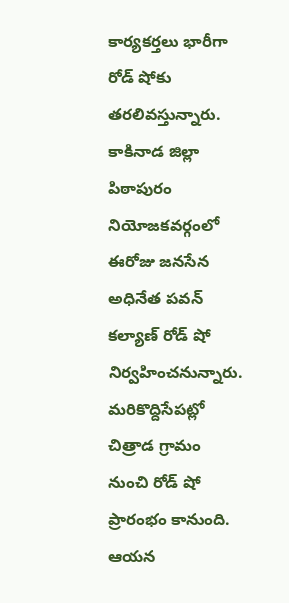కార్యకర్తలు భారీగా రోడ్ షోకు తరలివస్తున్నారు.
కాకినాడ జిల్లా పిఠాపురం నియోజకవర్గంలో ఈరోజు జనసేన అధినేత పవన్ కల్యాణ్ రోడ్ షో నిర్వహించనున్నారు. మరికొద్దిసేపట్లో చిత్రాడ గ్రామం నుంచి రోడ్ షో ప్రారంభం కానుంది. ఆయన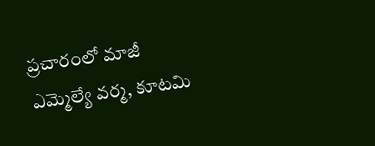ప్రచారంలో మాజీ ఎమ్మెల్యే వర్మ, కూటమి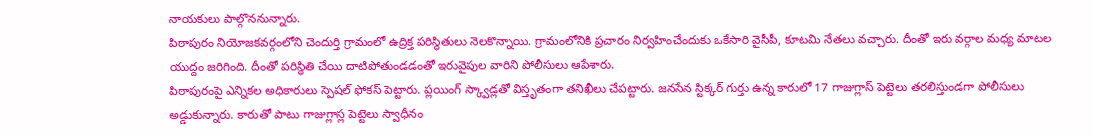నాయకులు పాల్గొననున్నారు.
పిఠాపురం నియోజకవర్గంలోని చెందుర్తి గ్రామంలో ఉద్రిక్త పరిస్థితులు నెలకొన్నాయి. గ్రామంలోనికి ప్రచారం నిర్వహించేందుకు ఒకేసారి వైసీపీ, కూటమి నేతలు వచ్చారు. దీంతో ఇరు వర్గాల మధ్య మాటల యుద్దం జరిగింది. దీంతో పరిస్థితి చేయి దాటిపోతుండడంతో ఇరువైపుల వారిని పోలీసులు ఆపేశారు.
పిఠాపురంపై ఎన్నికల అధికారులు స్పెషల్ ఫోకస్ పెట్టారు. ప్లయింగ్ స్క్వాడ్లతో విస్తృతంగా తనిఖీలు చేపట్టారు. జనసేన స్టిక్కర్ గుర్తు ఉన్న కారులో 17 గాజుగ్లాస్ పెట్టెలు తరలిస్తుండగా పోలీసులు అడ్డుకున్నారు. కారుతో పాటు గాజుగ్లాస్ల పెట్టెలు స్వాధీనం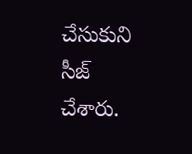చేసుకుని సీజ్ చేశారు.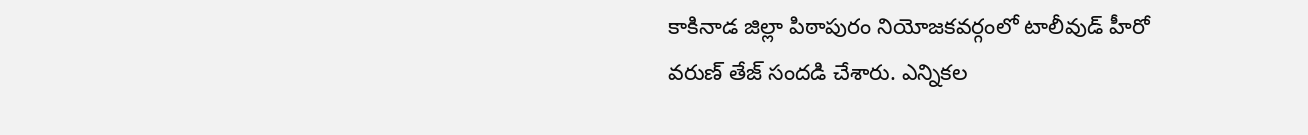కాకినాడ జిల్లా పిఠాపురం నియోజకవర్గంలో టాలీవుడ్ హీరో వరుణ్ తేజ్ సందడి చేశారు. ఎన్నికల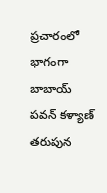ప్రచారంలో భాగంగా బాబాయ్ పవన్ కళ్యాణ్ తరుపున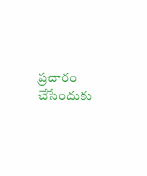ప్రచారం చేసేందుకు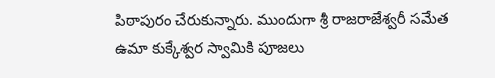పిఠాపురం చేరుకున్నారు. ముందుగా శ్రీ రాజరాజేశ్వరీ సమేత ఉమా కుక్కేశ్వర స్వామికి పూజలు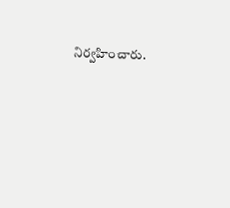నిర్వహించారు.